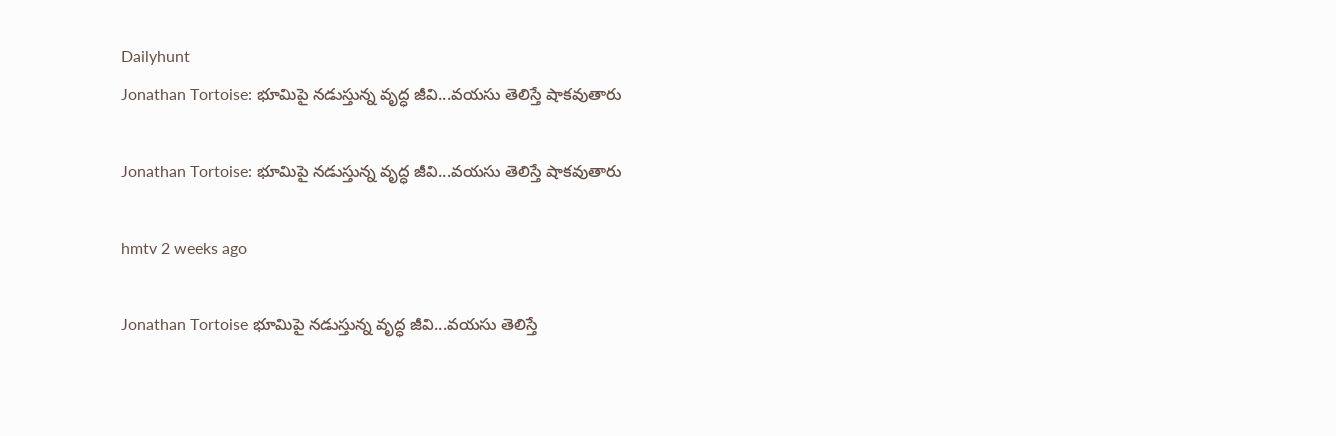Dailyhunt
Jonathan Tortoise: భూమిపై నడుస్తున్న వృద్ధ జీవి...వయసు తెలిస్తే షాకవుతారు

Jonathan Tortoise: భూమిపై నడుస్తున్న వృద్ధ జీవి...వయసు తెలిస్తే షాకవుతారు

hmtv 2 weeks ago

Jonathan Tortoise భూమిపై నడుస్తున్న వృద్ధ జీవి...వయసు తెలిస్తే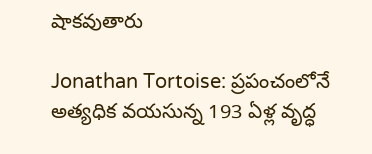షాకవుతారు

Jonathan Tortoise: ప్రపంచంలోనే అత్యధిక వయసున్న 193 ఏళ్ల వృద్ధ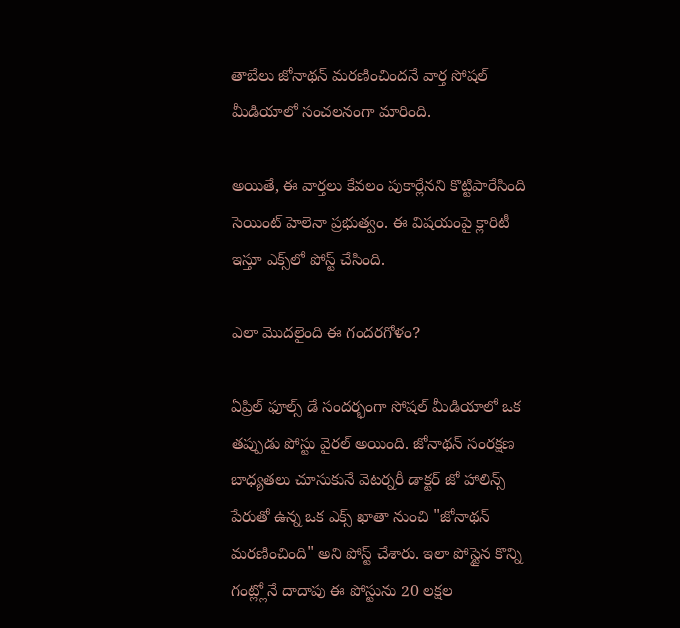తాబేలు జోనాథన్‌ మరణించిందనే వార్త సోషల్‌ మీడియాలో సంచలనంగా మారింది.

అయితే, ఈ వార్తలు కేవలం పుకార్లేనని కొట్టిపారేసింది సెయింట్‌ హెలెనా ప్రభుత్వం. ఈ విషయంపై క్లారిటీ ఇస్తూ ఎక్స్‌లో పోస్ట్‌ చేసింది.

ఎలా మొదలైంది ఈ గందరగోళం?

ఏప్రిల్ ఫూల్స్ డే సందర్భంగా సోషల్ మీడియాలో ఒక తప్పుడు పోస్టు వైరల్ అయింది. జోనాథన్ సంరక్షణ బాధ్యతలు చూసుకునే వెటర్నరీ డాక్టర్ జో హాలిన్స్ పేరుతో ఉన్న ఒక ఎక్స్ ఖాతా నుంచి "జోనాథన్ మరణించింది" అని పోస్ట్ చేశారు. ఇలా పోస్టైన కొన్ని గంట్ల్లోనే దాదాపు ఈ పోస్టును 20 లక్షల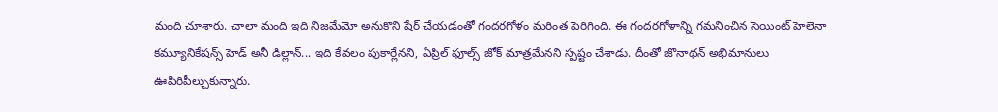మంది చూశారు. చాలా మంది ఇది నిజమేమో అనుకొని షేర్ చేయడంతో గందరగోళం మరింత పెరిగింది. ఈ గందరగోళాన్ని గమనించిన సెయింట్‌ హెలెనా కమ్యూనికేషన్స్‌ హెడ్‌ అనీ డిల్లాన్‌... ఇది కేవలం పుకార్లేనని, ఏప్రిల్‌ ఫూల్స్‌ జోక్‌ మాత్రమేనని స్పష్టం చేశాడు. దీంతో జొనాథన్‌ అభిమానులు ఊపిరిపీల్చుకున్నారు.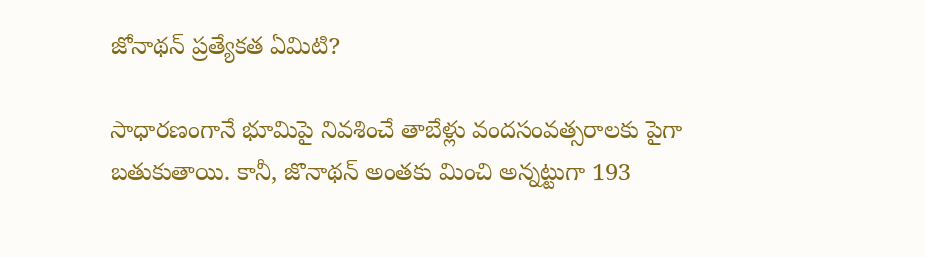జోనాథన్ ప్రత్యేకత ఏమిటి?

సాధారణంగానే భూమిపై నివశించే తాబేళ్లు వందసంవత్సరాలకు పైగా బతుకుతాయి. కానీ, జొనాథన్‌ అంతకు మించి అన్నట్టుగా 193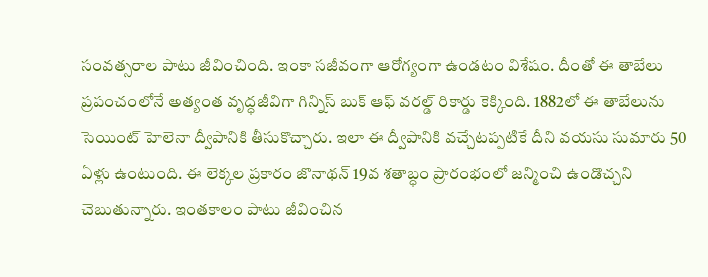సంవత్సరాల పాటు జీవించింది. ఇంకా సజీవంగా ఆరోగ్యంగా ఉండటం విశేషం. దీంతో ఈ తాబేలు ప్రపంచంలోనే అత్యంత వృద్ధజీవిగా గిన్నిస్‌ బుక్‌ ఆఫ్‌ వరల్డ్‌ రికార్డు కెక్కింది. 1882లో ఈ తాబేలును సెయింట్‌ హెలెనా ద్వీపానికి తీసుకొచ్చారు. ఇలా ఈ ద్వీపానికి వచ్చేటప్పటికే దీని వయసు సుమారు 50 ఏళ్లు ఉంటుంది. ఈ లెక్కల ప్రకారం జొనాథన్‌ 19వ శతాబ్ధం ప్రారంభంలో జన్మించి ఉండొచ్చని చెబుతున్నారు. ఇంతకాలం పాటు జీవించిన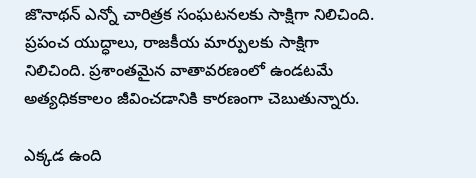జొనాథన్‌ ఎన్నో చారిత్రక సంఘటనలకు సాక్షిగా నిలిచింది. ప్రపంచ యుద్ధాలు, రాజకీయ మార్పులకు సాక్షిగా నిలిచింది. ప్రశాంతమైన వాతావరణంలో ఉండటమే అత్యధికకాలం జీవించడానికి కారణంగా చెబుతున్నారు.

ఎక్కడ ఉంది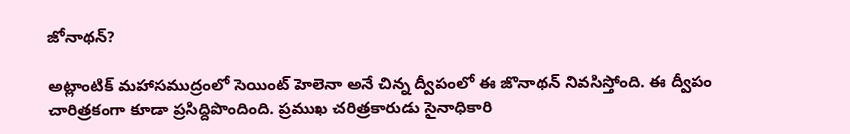జోనాథన్?

అట్లాంటిక్‌ మహాసముద్రంలో సెయింట్‌ హెలెనా అనే చిన్న ద్వీపంలో ఈ జొనాథన్‌ నివసిస్తోంది. ఈ ద్వీపం చారిత్రకంగా కూడా ప్రసిద్దిపొందింది. ప్రముఖ చరిత్రకారుడు సైనాధికారి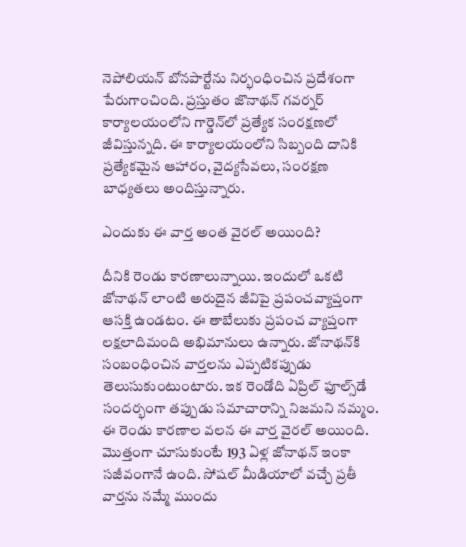నెపోలియన్ బోనపార్టేను నిర్భంధించిన ప్రదేశంగా పేరుగాంచింది. ప్రస్తుతం జొనాథన్‌ గవర్నర్‌ కార్యాలయంలోని గార్డెన్‌లో ప్రత్యేక సంరక్షణలో జీవిస్తున్నది. ఈ కార్యాలయంలోని సిబ్బంది దానికి ప్రత్యేకమైన ఆహారం, వైద్యసేవలు, సంరక్షణ బాధ్యతలు అందిస్తున్నారు.

ఎందుకు ఈ వార్త అంత వైరల్ అయింది?

దీనికి రెండు కారణాలున్నాయి. ఇందులో ఒకటి జోనాథన్‌ లాంటి అరుదైన జీవిపై ప్రపంచవ్యాప్తంగా ఆసక్తి ఉండటం. ఈ తాబేలుకు ప్రపంచ వ్యాప్తంగా లక్షలాదిమంది అభిమానులు ఉన్నారు. జోనాథన్‌కి సంబంధించిన వార్తలను ఎప్పటికప్పుడు తెలుసుకుంటుంటారు. ఇక రెండోది ఏప్రిల్‌ ఫూల్స్‌డే సందర్భంగా తప్పుడు సమాచారాన్ని నిజమని నమ్మం. ఈ రెండు కారణాల వలన ఈ వార్త వైరల్‌ అయింది. మొత్తంగా చూసుకుంటే 193 ఏళ్ల జోనాథన్‌ ఇంకా సజీవంగానే ఉంది. సోషల్‌ మీడియాలో వచ్చే ప్రతీ వార్తను నమ్మే ముందు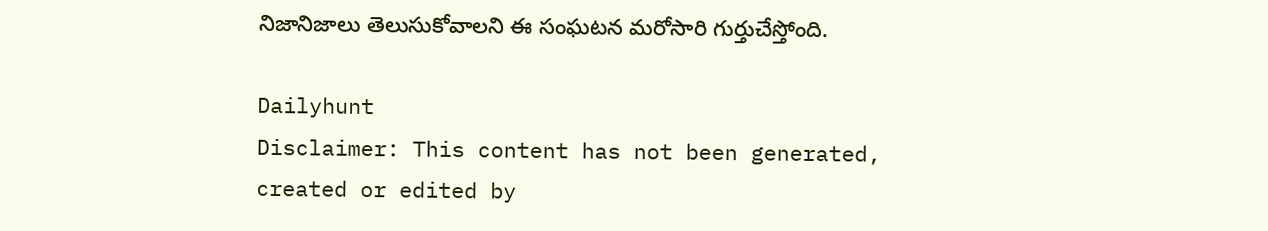నిజానిజాలు తెలుసుకోవాలని ఈ సంఘటన మరోసారి గుర్తుచేస్తోంది.

Dailyhunt
Disclaimer: This content has not been generated, created or edited by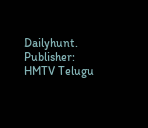Dailyhunt. Publisher: HMTV Telugu